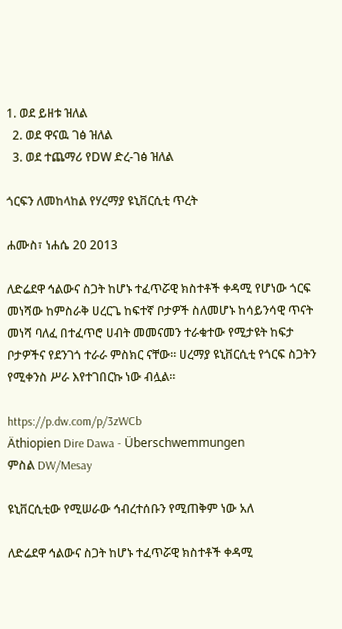1. ወደ ይዘቱ ዝለል
  2. ወደ ዋናዉ ገፅ ዝለል
  3. ወደ ተጨማሪ የDW ድረ-ገፅ ዝለል

ጎርፍን ለመከላከል የሃረማያ ዩኒቨርሲቲ ጥረት

ሐሙስ፣ ነሐሴ 20 2013

ለድሬደዋ ኅልውና ስጋት ከሆኑ ተፈጥሯዊ ክስተቶች ቀዳሚ የሆነው ጎርፍ መነሻው ከምስራቅ ሀረርጌ ከፍተኛ ቦታዎች ስለመሆኑ ከሳይንሳዊ ጥናት መነሻ ባለፈ በተፈጥሮ ሀብት መመናመን ተራቁተው የሚታዩት ከፍታ ቦታዎችና የደንገጎ ተራራ ምስክር ናቸው። ሀረማያ ዩኒቨርሲቲ የጎርፍ ስጋትን የሚቀንስ ሥራ እየተገበርኩ ነው ብሏል።

https://p.dw.com/p/3zWCb
Äthiopien Dire Dawa - Überschwemmungen
ምስል DW/Mesay

ዩኒቨርሲቲው የሚሠራው ኅብረተሰቡን የሚጠቅም ነው አለ

ለድሬደዋ ኅልውና ስጋት ከሆኑ ተፈጥሯዊ ክስተቶች ቀዳሚ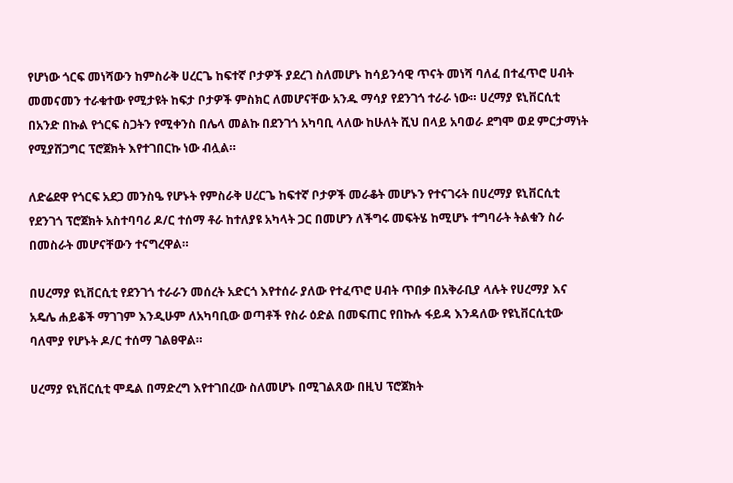የሆነው ጎርፍ መነሻውን ከምስራቅ ሀረርጌ ከፍተኛ ቦታዎች ያደረገ ስለመሆኑ ከሳይንሳዊ ጥናት መነሻ ባለፈ በተፈጥሮ ሀብት መመናመን ተራቁተው የሚታዩት ከፍታ ቦታዎች ምስክር ለመሆናቸው አንዱ ማሳያ የደንገጎ ተራራ ነው። ሀረማያ ዩኒቨርሲቲ በአንድ በኩል የጎርፍ ስጋትን የሚቀንስ በሌላ መልኩ በደንገጎ አካባቢ ላለው ከሁለት ሺህ በላይ አባወራ ደግሞ ወደ ምርታማነት የሚያሸጋግር ፕሮጀክት እየተገበርኩ ነው ብሏል።

ለድሬደዋ የጎርፍ አደጋ መንስዔ የሆኑት የምስራቅ ሀረርጌ ከፍተኛ ቦታዎች መራቆት መሆኑን የተናገሩት በሀረማያ ዩኒቨርሲቲ የደንገጎ ፕሮጀክት አስተባባሪ ዶ/ር ተሰማ ቶራ ከተለያዩ አካላት ጋር በመሆን ለችግሩ መፍትሄ ከሚሆኑ ተግባራት ትልቁን ስራ በመስራት መሆናቸውን ተናግረዋል።

በሀረማያ ዩኒቨርሲቲ የደንገጎ ተራራን መሰረት አድርጎ እየተሰራ ያለው የተፈጥሮ ሀብት ጥበቃ በአቅራቢያ ላሉት የሀረማያ እና አዴሌ ሐይቆች ማገገም እንዲሁም ለአካባቢው ወጣቶች የስራ ዕድል በመፍጠር የበኩሉ ፋይዳ እንዳለው የዩኒቨርሲቲው ባለሞያ የሆኑት ዶ/ር ተሰማ ገልፀዋል።

ሀረማያ ዩኒቨርሲቲ ሞዴል በማድረግ እየተገበረው ስለመሆኑ በሚገልጸው በዚህ ፕሮጀክት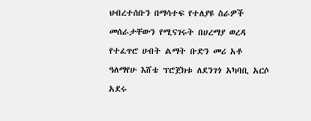ህብረተሰቡን በማሳተፍ የተለያዩ ስራዎች መሰራታቸውን የሚናገሩት በሀረማያ ወረዳ የተፈጥሮ ሀብት ልማት ቡድን መሪ አቶ ዓለማየሁ እሸቴ ፕሮጀክቱ ለደንገጎ አካባቢ አርሶ አደሩ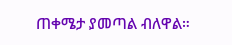ጠቀሜታ ያመጣል ብለዋል።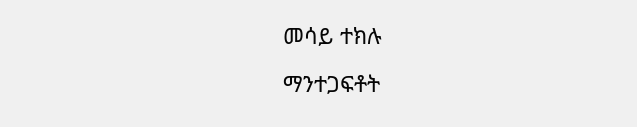መሳይ ተክሉ

ማንተጋፍቶት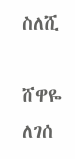ስለሺ

ሸዋዬ ለገሰ